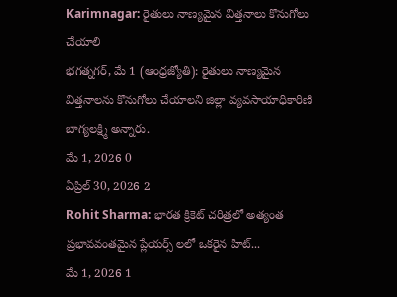Karimnagar: రైతులు నాణ్యమైన విత్తనాలు కొనుగోలు చేయాలి
భగత్నగర్, మే 1 (ఆంధ్రజ్యోతి): రైతులు నాణ్యమైన విత్తనాలను కొనుగోలు చేయాలని జిల్లా వ్యవసాయాధికారిణి బాగ్యలక్ష్మి అన్నారు.
మే 1, 2026 0
ఏప్రిల్ 30, 2026 2
Rohit Sharma: భారత క్రికెట్ చరిత్రలో అత్యంత ప్రభావవంతమైన ప్లేయర్స్ లలో ఒకరైన హిట్...
మే 1, 2026 1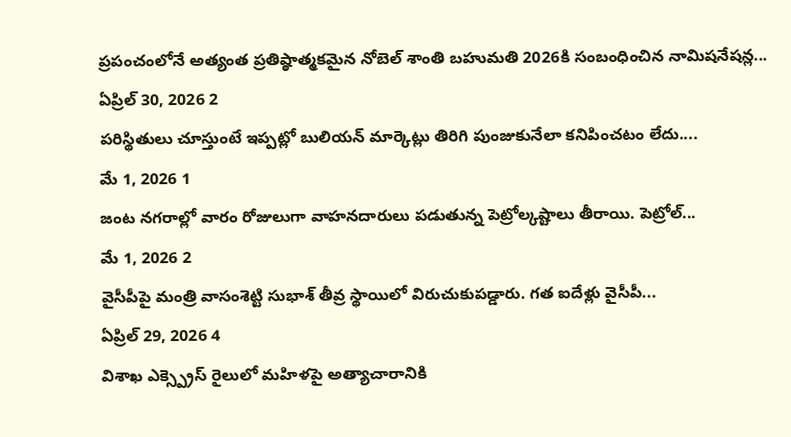ప్రపంచంలోనే అత్యంత ప్రతిష్ఠాత్మకమైన నోబెల్ శాంతి బహుమతి 2026కి సంబంధించిన నామిషనేషన్ల...
ఏప్రిల్ 30, 2026 2
పరిస్థితులు చూస్తుంటే ఇప్పట్లో బులియన్ మార్కెట్లు తిరిగి పుంజుకునేలా కనిపించటం లేదు....
మే 1, 2026 1
జంట నగరాల్లో వారం రోజులుగా వాహనదారులు పడుతున్న పెట్రోల్కష్టాలు తీరాయి. పెట్రోల్...
మే 1, 2026 2
వైసీపీపై మంత్రి వాసంశెట్టి సుభాశ్ తీవ్ర స్థాయిలో విరుచుకుపడ్డారు. గత ఐదేళ్లు వైసీపీ...
ఏప్రిల్ 29, 2026 4
విశాఖ ఎక్స్ప్రెస్ రైలులో మహిళపై అత్యాచారానికి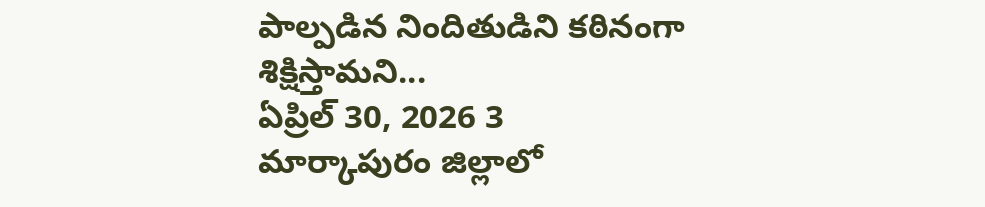పాల్పడిన నిందితుడిని కఠినంగా శిక్షిస్తామని...
ఏప్రిల్ 30, 2026 3
మార్కాపురం జిల్లాలో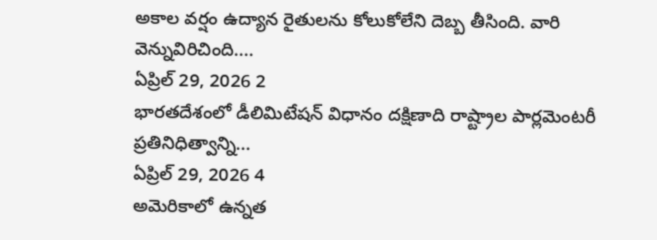అకాల వర్షం ఉద్యాన రైతులను కోలుకోలేని దెబ్బ తీసింది. వారి వెన్నువిరిచింది....
ఏప్రిల్ 29, 2026 2
భారతదేశంలో డీలిమిటేషన్ విధానం దక్షిణాది రాష్ట్రాల పార్లమెంటరీ ప్రతినిధిత్వాన్ని...
ఏప్రిల్ 29, 2026 4
అమెరికాలో ఉన్నత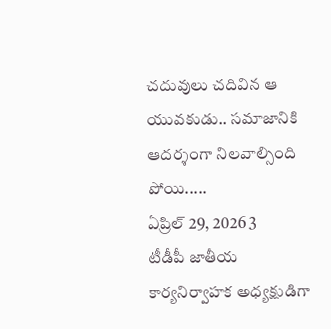చదువులు చదివిన ఆ యువకుడు.. సమాజానికి ఆదర్శంగా నిలవాల్సింది పోయి.....
ఏప్రిల్ 29, 2026 3
టీడీపీ జాతీయ కార్యనిర్వాహక అధ్యక్షుడిగా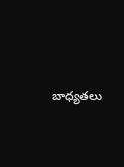బాధ్యతలు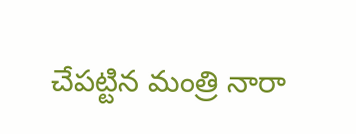చేపట్టిన మంత్రి నారా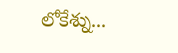లోకేశ్ను...